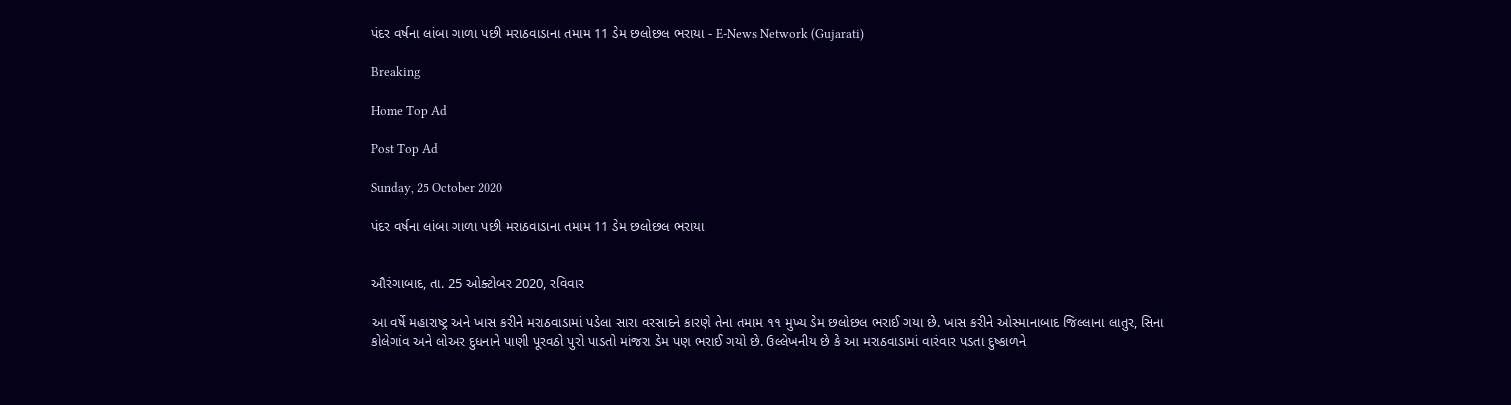પંદર વર્ષના લાંબા ગાળા પછી મરાઠવાડાના તમામ 11 ડેમ છલોછલ ભરાયા - E-News Network (Gujarati)

Breaking

Home Top Ad

Post Top Ad

Sunday, 25 October 2020

પંદર વર્ષના લાંબા ગાળા પછી મરાઠવાડાના તમામ 11 ડેમ છલોછલ ભરાયા


ઔરંગાબાદ, તા. 25 ઓક્ટોબર 2020, રવિવાર

આ વર્ષે મહારાષ્ટ્ર અને ખાસ કરીને મરાઠવાડામાં પડેલા સારા વરસાદને કારણે તેના તમામ ૧૧ મુખ્ય ડેમ છલોછલ ભરાઈ ગયા છે. ખાસ કરીને ઓસ્માનાબાદ જિલ્લાના લાતુર, સિના કોલેગાંવ અને લોઅર દુધનાને પાણી પૂરવઠો પુરો પાડતો માંજરા ડેમ પણ ભરાઈ ગયો છે. ઉલ્લેખનીય છે કે આ મરાઠવાડામાં વારંવાર પડતા દુષ્કાળને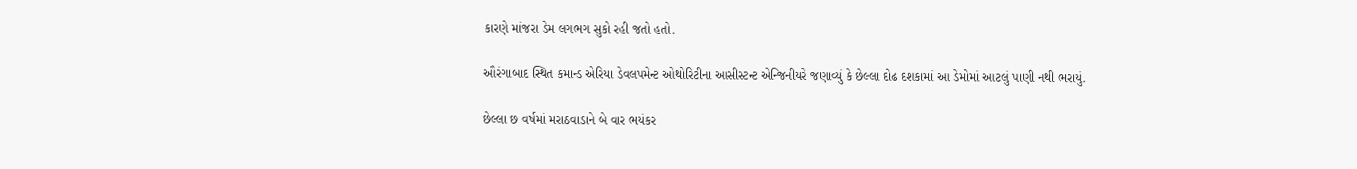કારણે માંજરા ડેમ લગભગ સુકો રહી જતો હતો.

ઔરંગાબાદ સ્થિત કમાન્ડ એરિયા ડેવલપમેન્ટ ઓથોરિટીના આસીસ્ટન્ટ એન્જિનીયરે જણાવ્યું કે છેલ્લા દોઢ દશકામાં આ ડેમોમાં આટલું પાણી નથી ભરાયું.

છેલ્લા છ વર્ષમાં મરાઠવાડાને બે વાર ભયંકર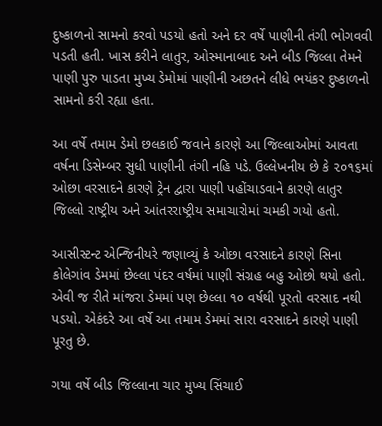દુષ્કાળનો સામનો કરવો પડયો હતો અને દર વર્ષે પાણીની તંગી ભોગવવી પડતી હતી. ખાસ કરીને લાતુર, ઓસ્માનાબાદ અને બીડ જિલ્લા તેમને પાણી પુરુ પાડતા મુખ્ય ડેમોમાં પાણીની અછતને લીધે ભયંકર દુષ્કાળનો સામનો કરી રહ્યા હતા.

આ વર્ષે તમામ ડેમો છલકાઈ જવાને કારણે આ જિલ્લાઓમાં આવતા વર્ષના ડિસેમ્બર સુધી પાણીની તંગી નહિ પડે. ઉલ્લેખનીય છે કે ૨૦૧૬માં ઓછા વરસાદને કારણે ટ્રેન દ્વારા પાણી પહોંચાડવાને કારણે લાતુર જિલ્લો રાષ્ટ્રીય અને આંતરરાષ્ટ્રીય સમાચારોમાં ચમકી ગયો હતો.

આસીસ્ટન્ટ એન્જિનીયરે જણાવ્યું કે ઓછા વરસાદને કારણે સિના કોલેગાંવ ડેમમાં છેલ્લા પંદર વર્ષમાં પાણી સંગ્રહ બહુ ઓછો થયો હતો. એવી જ રીતે માંજરા ડેમમાં પણ છેલ્લા ૧૦ વર્ષથી પૂરતો વરસાદ નથી પડયો. એકંદરે આ વર્ષે આ તમામ ડેમમાં સારા વરસાદને કારણે પાણી પૂરતુ છે.

ગયા વર્ષે બીડ જિલ્લાના ચાર મુખ્ય સિંચાઈ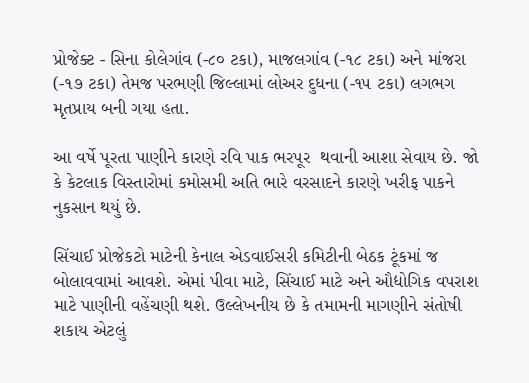પ્રોજેક્ટ - સિના કોલેગાંવ (-૮૦ ટકા), માજલગાંવ (-૧૮ ટકા) અને માંજરા (-૧૭ ટકા) તેમજ પરભણી જિલ્લામાં લોઅર દુધના (-૧૫ ટકા) લગભગ મૃતપ્રાય બની ગયા હતા.

આ વર્ષે પૂરતા પાણીને કારણે રવિ પાક ભરપૂર  થવાની આશા સેવાય છે. જો કે કેટલાક વિસ્તારોમાં કમોસમી અતિ ભારે વરસાદને કારણે ખરીફ પાકને નુકસાન થયું છે.

સિંચાઈ પ્રોજેકટો માટેની કેનાલ એડવાઈસરી કમિટીની બેઠક ટૂંકમાં જ બોલાવવામાં આવશે. એમાં પીવા માટે, સિંચાઈ માટે અને ઔદ્યોગિક વપરાશ માટે પાણીની વહેંચણી થશે. ઉલ્લેખનીય છે કે તમામની માગણીને સંતોષી શકાય એટલું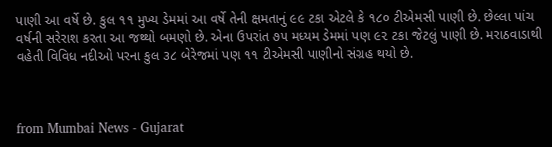પાણી આ વર્ષે છે. કુલ ૧૧ મુખ્ય ડેમમાં આ વર્ષે તેની ક્ષમતાનું ૯૯ ટકા એટલે કે ૧૮૦ ટીએમસી પાણી છે. છેલ્લા પાંચ વર્ષની સરેરાશ કરતા આ જથ્થો બમણો છે. એના ઉપરાંત ૭૫ મધ્યમ ડેમમાં પણ ૯૨ ટકા જેટલું પાણી છે. મરાઠવાડાથી વહેતી વિવિધ નદીઓ પરના કુલ ૩૮ બેરેજમાં પણ ૧૧ ટીએમસી પાણીનો સંગ્રહ થયો છે.



from Mumbai News - Gujarat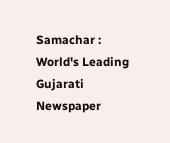Samachar : World's Leading Gujarati Newspaper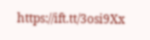https://ift.tt/3osi9Xx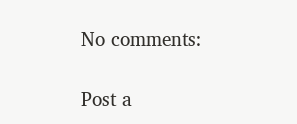No comments:

Post a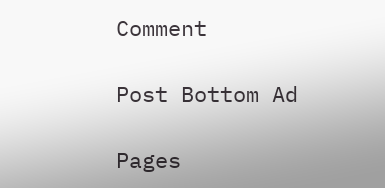Comment

Post Bottom Ad

Pages